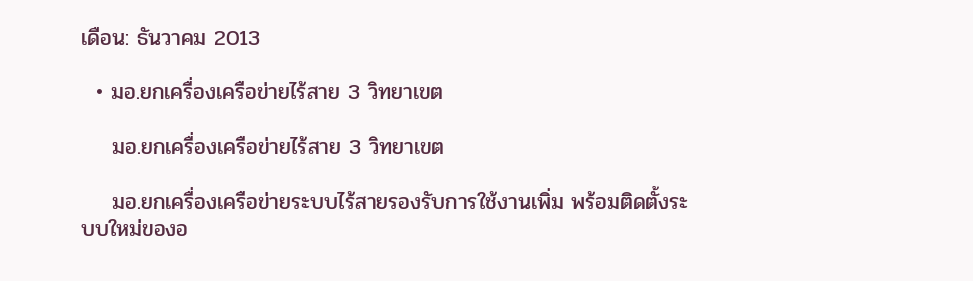เดือน: ธันวาคม 2013

  • มอ.ยกเครื่องเครือข่ายไร้สาย 3 วิทยาเขต

    มอ.ยกเครื่องเครือข่ายไร้สาย 3 วิทยาเขต

    มอ.ยกเครื่องเครือข่ายระบบไร้สายรองรับการใช้งานเพิ่ม พร้อมติดตั้งระบบใหม่ของอ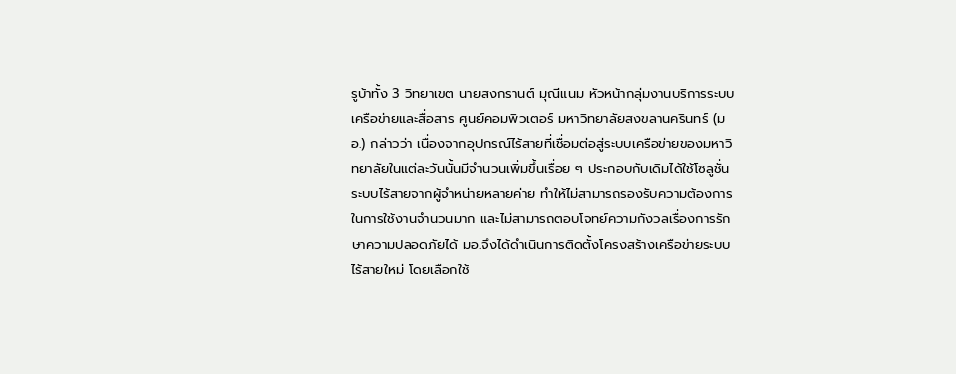รูบ้าทั้ง 3 วิทยาเขต นายสงกรานต์ มุณีแนม หัวหน้ากลุ่มงานบริการระบบเครือข่ายและสื่อสาร ศูนย์คอมพิวเตอร์ มหาวิทยาลัยสงขลานครินทร์ (มอ.) กล่าวว่า เนื่องจากอุปกรณ์ไร้สายที่เชื่อมต่อสู่ระบบเครือข่ายของมหาวิทยาลัยในแต่ละวันนั้นมีจำนวนเพิ่มขึ้นเรื่อย ๆ ประกอบกับเดิมได้ใช้โซลูชั่นระบบไร้สายจากผู้จำหน่ายหลายค่าย ทำให้ไม่สามารถรองรับความต้องการในการใช้งานจำนวนมาก และไม่สามารถตอบโจทย์ความกังวลเรื่องการรักษาความปลอดภัยได้ มอ.จึงได้ดำเนินการติดตั้งโครงสร้างเครือข่ายระบบไร้สายใหม่ โดยเลือกใช้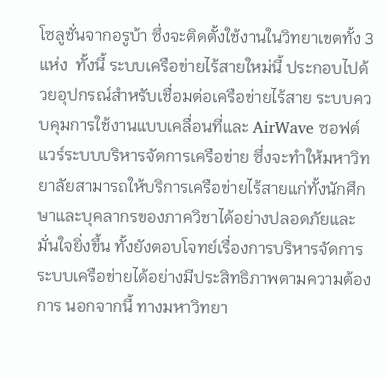โซลูชั่นจากอรูบ้า ซึ่งจะติดตั้งใช้งานในวิทยาเขตทั้ง 3 แห่ง  ทั้งนี้ ระบบเครือข่ายไร้สายใหม่นี้ ประกอบไปด้วยอุปกรณ์สำหรับเชื่อมต่อเครือข่ายไร้สาย ระบบควบคุมการใช้งานแบบเคลื่อนที่และ AirWave ซอฟต์แวร์ระบบบริหารจัดการเครือข่าย ซึ่งจะทำให้มหาวิทยาลัยสามารถให้บริการเครือข่ายไร้สายแก่ทั้งนักศึกษาและบุคลากรของภาควิชาได้อย่างปลอดภัยและมั่นใจยิ่งขึ้น ทั้งยังตอบโจทย์เรื่องการบริหารจัดการระบบเครือข่ายได้อย่างมีประสิทธิภาพตามความต้องการ นอกจากนี้ ทางมหาวิทยา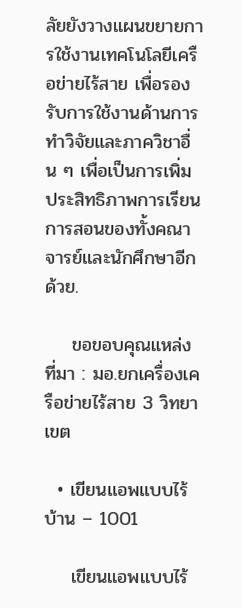ลัยยังวางแผนขยายการใช้งานเทคโนโลยีเครือข่ายไร้สาย เพื่อรองรับการใช้งานด้านการทำวิจัยและภาควิชาอื่น ๆ เพื่อเป็นการเพิ่มประสิทธิภาพการเรียนการสอนของทั้งคณาจารย์และนักศึกษาอีกด้วย.

    ขอขอบคุณแหล่งที่มา : มอ.ยกเครื่องเครือข่ายไร้สาย 3 วิทยาเขต

  • เขียนแอพแบบไร้บ้าน – 1001

    เขียนแอพแบบไร้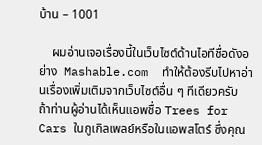บ้าน – 1001

    ผมอ่านเจอเรื่องนี้ในเว็บไซต์ด้านไอทีชื่อดังอย่าง  Mashable.com  ทำให้ต้องรีบไปหาอ่านเรื่องเพิ่มเติมจากเว็บไซต์อื่น ๆ ทีเดียวครับ  ถ้าท่านผู้อ่านได้เห็นแอพชื่อ Trees for Cars ในกูเกิลเพลย์หรือในแอพสโตร์ ซึ่งคุณ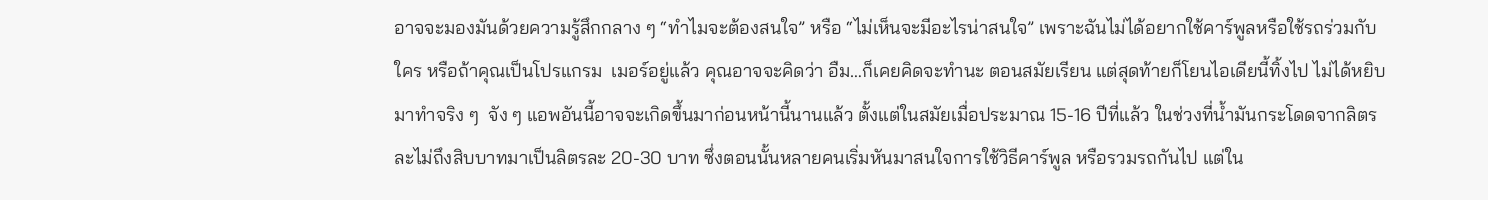อาจจะมองมันด้วยความรู้สึกกลาง ๆ “ทำไมจะต้องสนใจ” หรือ “ไม่เห็นจะมีอะไรน่าสนใจ” เพราะฉันไม่ได้อยากใช้คาร์พูลหรือใช้รถร่วมกับใคร หรือถ้าคุณเป็นโปรแกรม  เมอร์อยู่แล้ว คุณอาจจะคิดว่า อืม…ก็เคยคิดจะทำนะ ตอนสมัยเรียน แต่สุดท้ายก็โยนไอเดียนี้ทิ้งไป ไม่ได้หยิบมาทำจริง ๆ  จัง ๆ แอพอันนี้อาจจะเกิดขึ้นมาก่อนหน้านี้นานแล้ว ตั้งแต่ในสมัยเมื่อประมาณ 15-16 ปีที่แล้ว ในช่วงที่น้ำมันกระโดดจากลิตรละไม่ถึงสิบบาทมาเป็นลิตรละ 20-30 บาท ซึ่งตอนนั้นหลายคนเริ่มหันมาสนใจการใช้วิธีคาร์พูล หรือรวมรถกันไป แต่ใน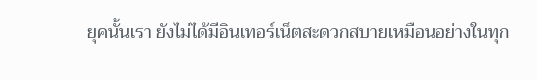ยุคนั้นเรา ยังไม่ได้มีอินเทอร์เน็ตสะดวกสบายเหมือนอย่างในทุก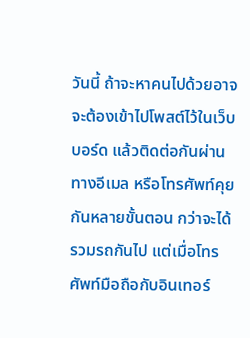วันนี้ ถ้าจะหาคนไปด้วยอาจจะต้องเข้าไปโพสต์ไว้ในเว็บบอร์ด แล้วติดต่อกันผ่านทางอีเมล หรือโทรศัพท์คุยกันหลายขั้นตอน กว่าจะได้รวมรถกันไป แต่เมื่อโทรศัพท์มือถือกับอินเทอร์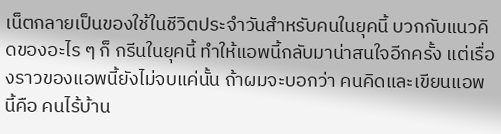เน็ตกลายเป็นของใช้ในชีวิตประจำวันสำหรับคนในยุคนี้ บวกกับแนวคิดของอะไร ๆ ก็ กรีนในยุคนี้ ทำให้แอพนี้กลับมาน่าสนใจอีกครั้ง แต่เรื่องราวของแอพนี้ยังไม่จบแค่นั้น ถ้าผมจะบอกว่า คนคิดและเขียนแอพนี้คือ คนไร้บ้าน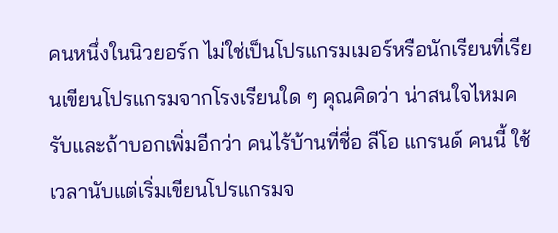คนหนึ่งในนิวยอร์ก ไม่ใช่เป็นโปรแกรมเมอร์หรือนักเรียนที่เรียนเขียนโปรแกรมจากโรงเรียนใด ๆ คุณคิดว่า น่าสนใจไหมครับและถ้าบอกเพิ่มอีกว่า คนไร้บ้านที่ชื่อ ลีโอ แกรนด์ คนนี้ ใช้เวลานับแต่เริ่มเขียนโปรแกรมจ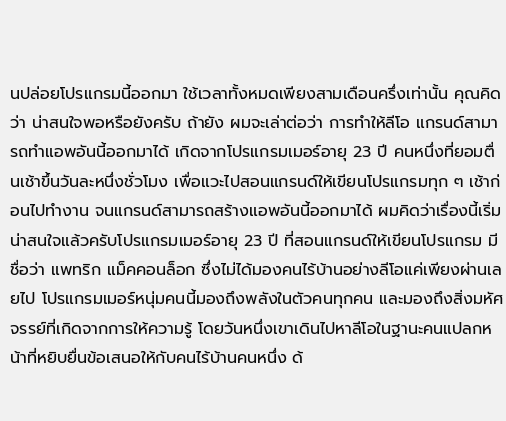นปล่อยโปรแกรมนี้ออกมา ใช้เวลาทั้งหมดเพียงสามเดือนครึ่งเท่านั้น คุณคิดว่า น่าสนใจพอหรือยังครับ ถ้ายัง ผมจะเล่าต่อว่า การทำให้ลีโอ แกรนด์สามารถทำแอพอันนี้ออกมาได้ เกิดจากโปรแกรมเมอร์อายุ 23 ปี คนหนึ่งที่ยอมตื่นเช้าขึ้นวันละหนึ่งชั่วโมง เพื่อแวะไปสอนแกรนด์ให้เขียนโปรแกรมทุก ๆ เช้าก่อนไปทำงาน จนแกรนด์สามารถสร้างแอพอันนี้ออกมาได้ ผมคิดว่าเรื่องนี้เริ่มน่าสนใจแล้วครับโปรแกรมเมอร์อายุ 23 ปี ที่สอนแกรนด์ให้เขียนโปรแกรม มีชื่อว่า แพทริก แม็คคอนล็อก ซึ่งไม่ได้มองคนไร้บ้านอย่างลีโอแค่เพียงผ่านเลยไป โปรแกรมเมอร์หนุ่มคนนี้มองถึงพลังในตัวคนทุกคน และมองถึงสิ่งมหัศจรรย์ที่เกิดจากการให้ความรู้ โดยวันหนึ่งเขาเดินไปหาลีโอในฐานะคนแปลกหน้าที่หยิบยื่นข้อเสนอให้กับคนไร้บ้านคนหนึ่ง ด้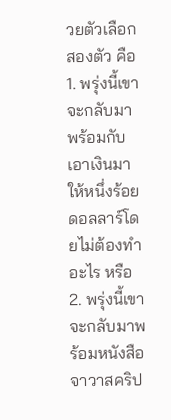วยตัวเลือกสองตัว คือ 1. พรุ่งนี้เขาจะกลับมา พร้อมกับเอาเงินมาให้หนึ่งร้อยดอลลาร์โดยไม่ต้องทำอะไร หรือ 2. พรุ่งนี้เขาจะกลับมาพร้อมหนังสือจาวาสคริป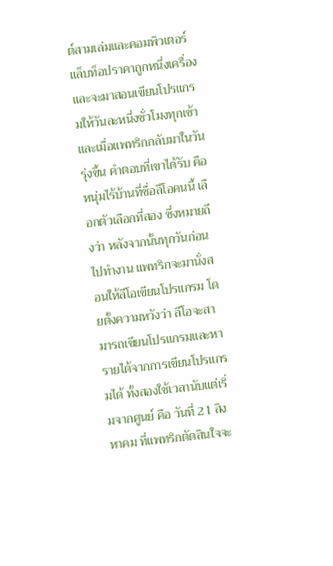ต์สามเล่มและคอมพิวเตอร์แล็บท็อปราคาถูกหนึ่งเครื่อง และจะมาสอนเขียนโปรแกรมให้วันละหนึ่งชั่วโมงทุกเช้า และเมื่อแพทริกกลับมาในวันรุ่งขึ้น คำตอบที่เขาได้รับ คือ หนุ่มไร้บ้านที่ชื่อลีโอคนนี้ เลือกตัวเลือกที่สอง ซึ่งหมายถึงว่า หลังจากนั้นทุกวันก่อนไปทำงาน แพทริกจะมานั่งสอนให้ลีโอเขียนโปรแกรม โดยตั้งความหวังว่า ลีโอจะสามารถเขียนโปรแกรมและหารายได้จากการเขียนโปรแกรมได้ ทั้งสองใช้เวลานับแต่เริ่มจากศูนย์ คือ วันที่ 21 สิงหาคม ที่แพทริกตัดสินใจจะ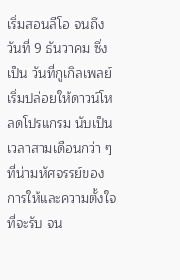เริ่มสอนลีโอ จนถึงวันที่ 9 ธันวาคม ซึ่งเป็น วันที่กูเกิลเพลย์เริ่มปล่อยให้ดาวน์โหลดโปรแกรม นับเป็นเวลาสามเดือนกว่า ๆ ที่น่ามหัศจรรย์ของการให้และความตั้งใจที่จะรับ จน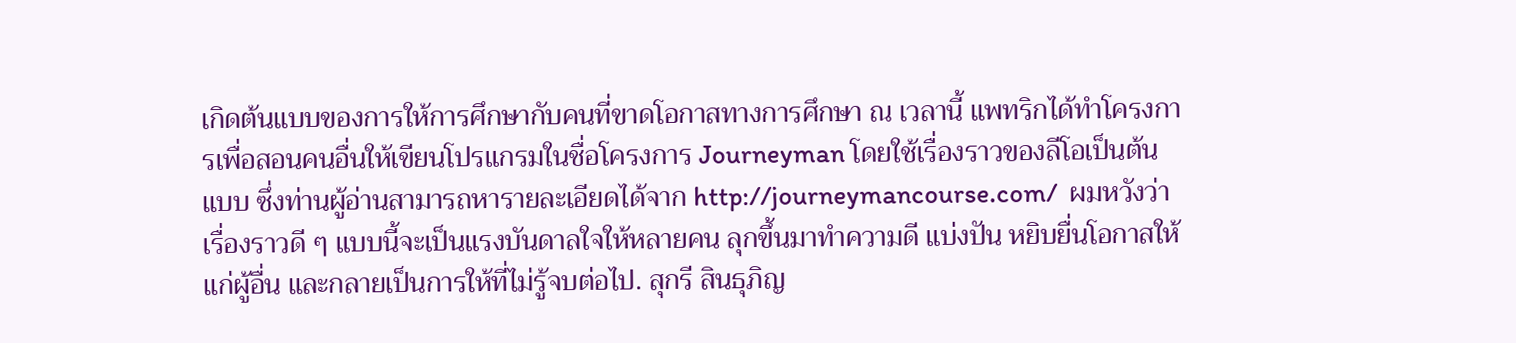เกิดต้นแบบของการให้การศึกษากับคนที่ขาดโอกาสทางการศึกษา ณ เวลานี้ แพทริกได้ทำโครงการเพื่อสอนคนอื่นให้เขียนโปรแกรมในชื่อโครงการ Journeyman โดยใช้เรื่องราวของลีโอเป็นต้นแบบ ซึ่งท่านผู้อ่านสามารถหารายละเอียดได้จาก http://journeymancourse.com/  ผมหวังว่าเรื่องราวดี ๆ แบบนี้จะเป็นแรงบันดาลใจให้หลายคน ลุกขึ้นมาทำความดี แบ่งปัน หยิบยื่นโอกาสให้แก่ผู้อื่น และกลายเป็นการให้ที่ไม่รู้จบต่อไป. สุกรี สินธุภิญ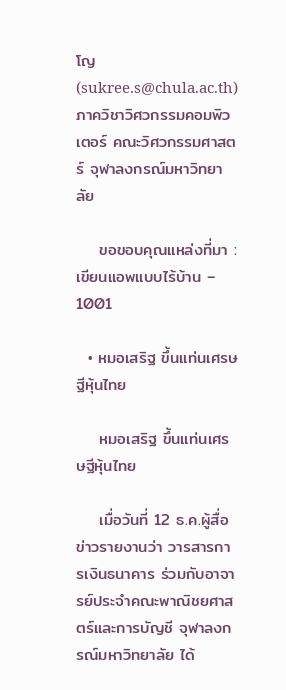โญ (sukree.s@chula.ac.th) ภาควิชาวิศวกรรมคอมพิวเตอร์ คณะวิศวกรรมศาสตร์ จุฬาลงกรณ์มหาวิทยาลัย

    ขอขอบคุณแหล่งที่มา : เขียนแอพแบบไร้บ้าน – 1001

  • หมอเสริฐ ขึ้นแท่นเศรษฐีหุ้นไทย

    หมอเสริฐ ขึ้นแท่นเศรษฐีหุ้นไทย

    เมื่อวันที่ 12 ธ.ค.ผู้สื่อข่าวรายงานว่า วารสารการเงินธนาคาร ร่วมกับอาจารย์ประจำคณะพาณิชยศาสตร์และการบัญชี จุฬาลงกรณ์มหาวิทยาลัย ได้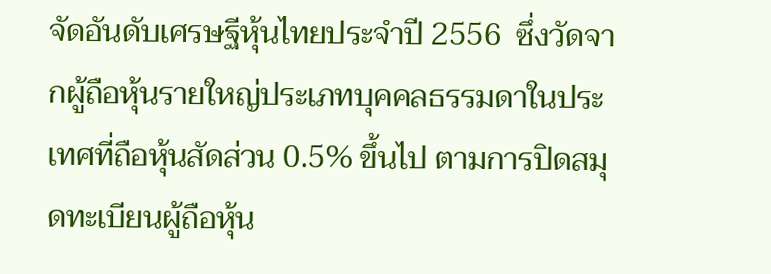จัดอันดับเศรษฐีหุ้นไทยประจำปี 2556  ซึ่งวัดจากผู้ถือหุ้นรายใหญ่ประเภทบุคคลธรรมดาในประเทศที่ถือหุ้นสัดส่วน 0.5% ขึ้นไป ตามการปิดสมุดทะเบียนผู้ถือหุ้น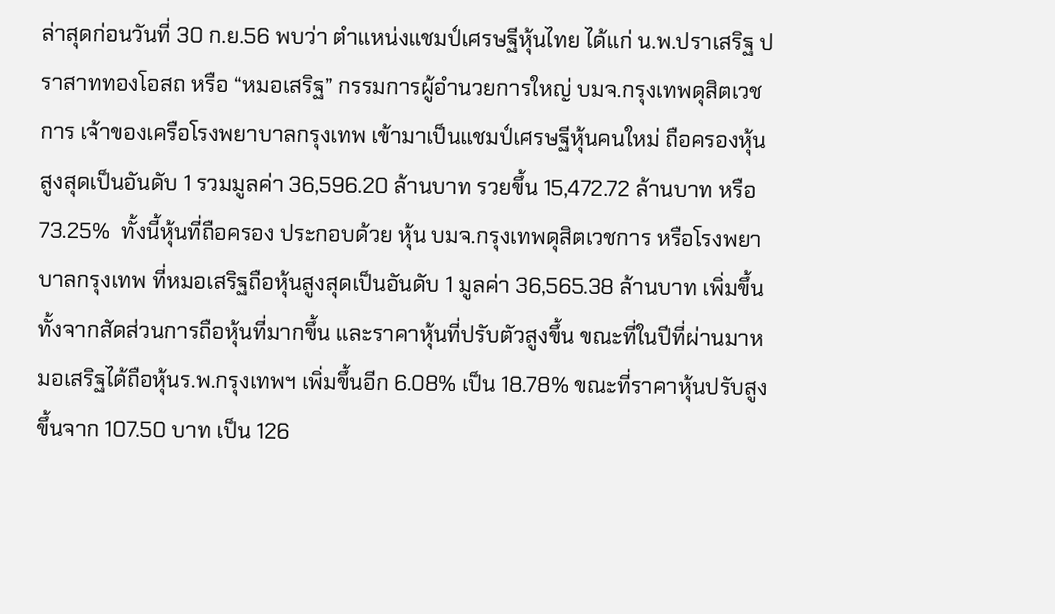ล่าสุดก่อนวันที่ 30 ก.ย.56 พบว่า ตำแหน่งแชมป์เศรษฐีหุ้นไทย ได้แก่ น.พ.ปราเสริฐ ปราสาททองโอสถ หรือ “หมอเสริฐ” กรรมการผู้อำนวยการใหญ่ บมจ.กรุงเทพดุสิตเวชการ เจ้าของเครือโรงพยาบาลกรุงเทพ เข้ามาเป็นแชมป์เศรษฐีหุ้นคนใหม่ ถือครองหุ้นสูงสุดเป็นอันดับ 1 รวมมูลค่า 36,596.20 ล้านบาท รวยขึ้น 15,472.72 ล้านบาท หรือ 73.25%  ทั้งนี้หุ้นที่ถือครอง ประกอบด้วย หุ้น บมจ.กรุงเทพดุสิตเวชการ หรือโรงพยาบาลกรุงเทพ ที่หมอเสริฐถือหุ้นสูงสุดเป็นอันดับ 1 มูลค่า 36,565.38 ล้านบาท เพิ่มขึ้นทั้งจากสัดส่วนการถือหุ้นที่มากขึ้น และราคาหุ้นที่ปรับตัวสูงขึ้น ขณะที่ในปีที่ผ่านมาหมอเสริฐได้ถือหุ้นร.พ.กรุงเทพฯ เพิ่มขึ้นอีก 6.08% เป็น 18.78% ขณะที่ราคาหุ้นปรับสูงขึ้นจาก 107.50 บาท เป็น 126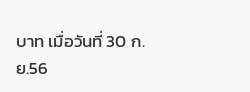บาท เมื่อวันที่ 30 ก.ย.56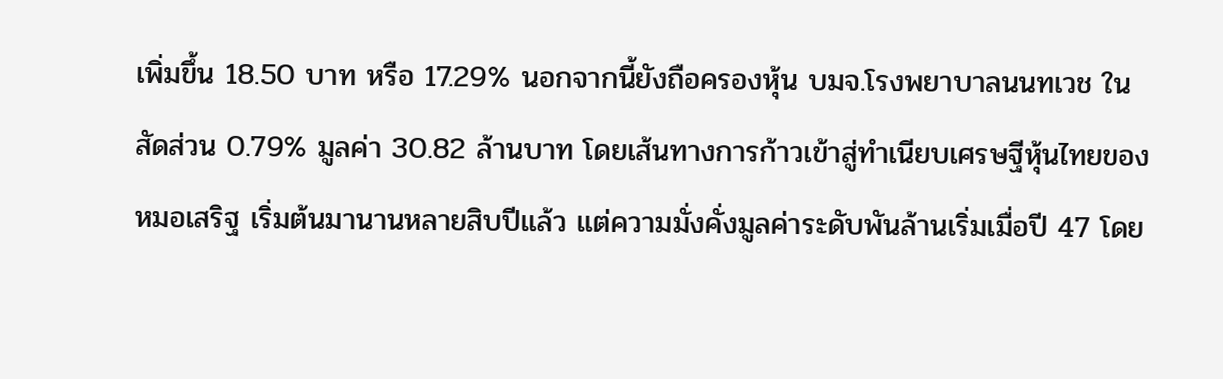เพิ่มขึ้น 18.50 บาท หรือ 17.29% นอกจากนี้ยังถือครองหุ้น บมจ.โรงพยาบาลนนทเวช ในสัดส่วน 0.79% มูลค่า 30.82 ล้านบาท โดยเส้นทางการก้าวเข้าสู่ทำเนียบเศรษฐีหุ้นไทยของ หมอเสริฐ เริ่มต้นมานานหลายสิบปีแล้ว แต่ความมั่งคั่งมูลค่าระดับพันล้านเริ่มเมื่อปี 47 โดย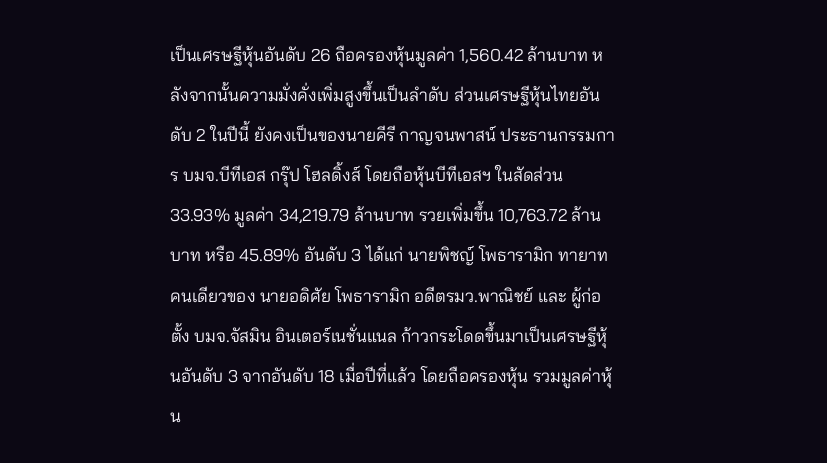เป็นเศรษฐีหุ้นอันดับ 26 ถือครองหุ้นมูลค่า 1,560.42 ล้านบาท หลังจากนั้นความมั่งคั่งเพิ่มสูงขึ้นเป็นลำดับ ส่วนเศรษฐีหุ้นไทยอันดับ 2 ในปีนี้ ยังคงเป็นของนายคีรี กาญจนพาสน์ ประธานกรรมการ บมจ.บีทีเอส กรุ๊ป โฮลดิ้งส์ โดยถือหุ้นบีทีเอสฯ ในสัดส่วน 33.93% มูลค่า 34,219.79 ล้านบาท รวยเพิ่มขึ้น 10,763.72 ล้านบาท หรือ 45.89% อันดับ 3 ได้แก่ นายพิชญ์ โพธารามิก ทายาทคนเดียวของ นายอดิศัย โพธารามิก อดีตรมว.พาณิชย์ และ ผู้ก่อตั้ง บมจ.จัสมิน อินเตอร์เนชั่นแนล ก้าวกระโดดขึ้นมาเป็นเศรษฐีหุ้นอันดับ 3 จากอันดับ 18 เมื่อปีที่แล้ว โดยถือครองหุ้น รวมมูลค่าหุ้น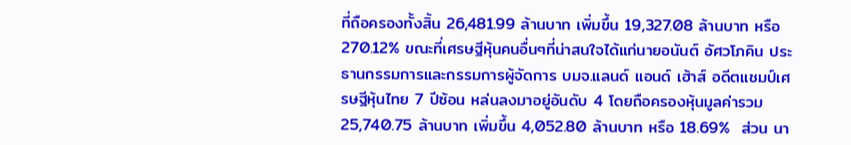ที่ถือครองทั้งสิ้น 26,481.99 ล้านบาท เพิ่มขึ้น 19,327.08 ล้านบาท หรือ 270.12% ขณะที่เศรษฐีหุ้นคนอื่นๆที่น่าสนใจได้แก่นายอนันต์ อัศวโภคิน ประธานกรรมการและกรรมการผู้จัดการ บมจ.แลนด์ แอนด์ เฮ้าส์ อดีตแชมป์เศรษฐีหุ้นไทย 7 ปีซ้อน หล่นลงมาอยู่อันดับ 4 โดยถือครองหุ้นมูลค่ารวม 25,740.75 ล้านบาท เพิ่มขึ้น 4,052.80 ล้านบาท หรือ 18.69%  ส่วน นา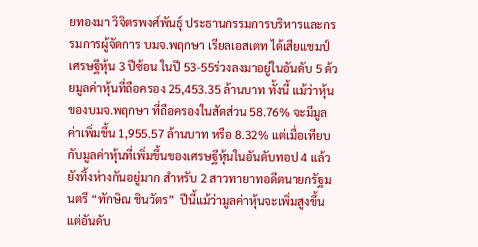ยทองมา วิจิตรพงศ์พันธุ์ ประธานกรรมการบริหารและกรรมการผู้จัดการ บมจ.พฤกษา เรียลเอสเตท ได้เสียแชมป์เศรษฐีหุ้น 3 ปีซ้อน ในปี 53-55ร่วงลงมาอยู่ในอันดับ 5 ด้วยมูลค่าหุ้นที่ถือครอง 25,453.35 ล้านบาท ทั้งนี้ แม้ว่าหุ้นของบมจ.พฤกษา ที่ถือครองในสัดส่วน 58.76% จะมีมูลค่าเพิ่มขึ้น 1,955.57 ล้านบาท หรือ 8.32% แต่เมื่อเทียบกับมูลค่าหุ้นที่เพิ่มขึ้นของเศรษฐีหุ้นในอันดับทอป 4 แล้วยังทิ้งห่างกันอยู่มาก สำหรับ 2 สาวทายาทอดีตนายกรัฐมนตรี “ทักษิณ ชินวัตร”  ปีนี้แม้ว่ามูลค่าหุ้นจะเพิ่มสูงขึ้น แต่อันดับ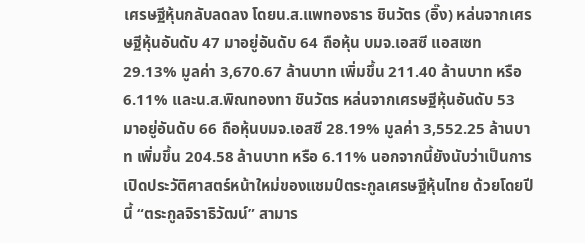เศรษฐีหุ้นกลับลดลง โดยน.ส.แพทองธาร ชินวัตร (อิ๊ง) หล่นจากเศรษฐีหุ้นอันดับ 47 มาอยู่อันดับ 64 ถือหุ้น บมจ.เอสซี แอสเซท  29.13% มูลค่า 3,670.67 ล้านบาท เพิ่มขึ้น 211.40 ล้านบาท หรือ 6.11% และน.ส.พิณทองทา ชินวัตร หล่นจากเศรษฐีหุ้นอันดับ 53 มาอยู่อันดับ 66 ถือหุ้นบมจ.เอสซี 28.19% มูลค่า 3,552.25 ล้านบาท เพิ่มขึ้น 204.58 ล้านบาท หรือ 6.11% นอกจากนี้ยังนับว่าเป็นการเปิดประวัติศาสตร์หน้าใหม่ของแชมป์ตระกูลเศรษฐีหุ้นไทย ด้วยโดยปีนี้ “ตระกูลจิราธิวัฒน์” สามาร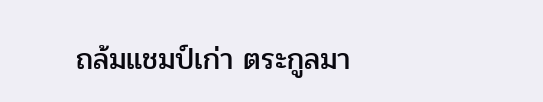ถล้มแชมป์เก่า ตระกูลมา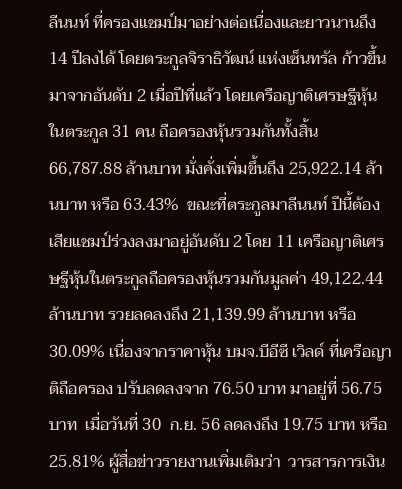ลีนนท์ ที่ครองแชมป์มาอย่างต่อเนื่องและยาวนานถึง 14 ปีลงได้ โดยตระกูลจิราธิวัฒน์ แห่งเซ็นทรัล ก้าวขึ้นมาจากอันดับ 2 เมื่อปีที่แล้ว โดยเครือญาติเศรษฐีหุ้นในตระกูล 31 คน ถือครองหุ้นรวมกันทั้งสิ้น 66,787.88 ล้านบาท มั่งคั่งเพิ่มขึ้นถึง 25,922.14 ล้านบาท หรือ 63.43%  ขณะที่ตระกูลมาลีนนท์ ปีนี้ต้องเสียแชมป์ร่วงลงมาอยู่อันดับ 2 โดย 11 เครือญาติเศรษฐีหุ้นในตระกูลถือครองหุ้นรวมกันมูลค่า 49,122.44 ล้านบาท รวยลดลงถึง 21,139.99 ล้านบาท หรือ 30.09% เนื่องจากราคาหุ้น บมจ.บีอีซี เวิลด์ ที่เครือญาติถือครอง ปรับลดลงจาก 76.50 บาท มาอยู่ที่ 56.75 บาท  เมื่อวันที่ 30  ก.ย. 56 ลดลงถึง 19.75 บาท หรือ 25.81% ผู้สื่อข่าวรายงานเพิ่มเติมว่า  วารสารการเงิน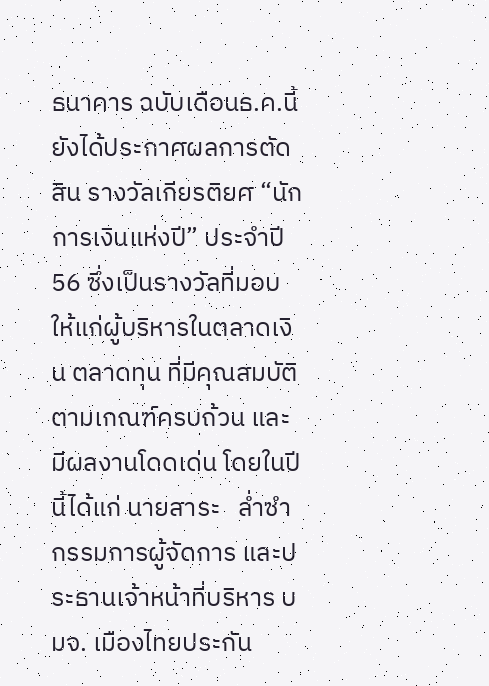ธนาคาร ฉบับเดือนธ.ค.นี้ ยังได้ประกาศผลการตัดสิน รางวัลเกียรติยศ “นักการเงินแห่งปี” ประจำปี  56 ซึ่งเป็นรางวัลที่มอบให้แก่ผู้บริหารในตลาดเงิน ตลาดทุน ที่มีคุณสมบัติตามเกณฑ์ครบถ้วน และมีผลงานโดดเด่น โดยในปีนี้ได้แก่ นายสาระ   ล่ำซำ กรรมการผู้จัดการ และประธานเจ้าหน้าที่บริหาร บมจ. เมืองไทยประกัน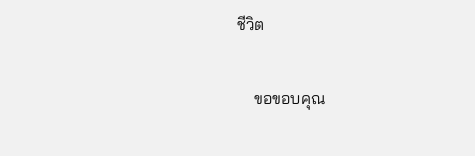ชีวิต

    ขอขอบคุณ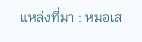แหล่งที่มา : หมอเส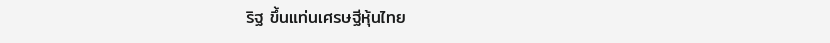ริฐ ขึ้นแท่นเศรษฐีหุ้นไทย